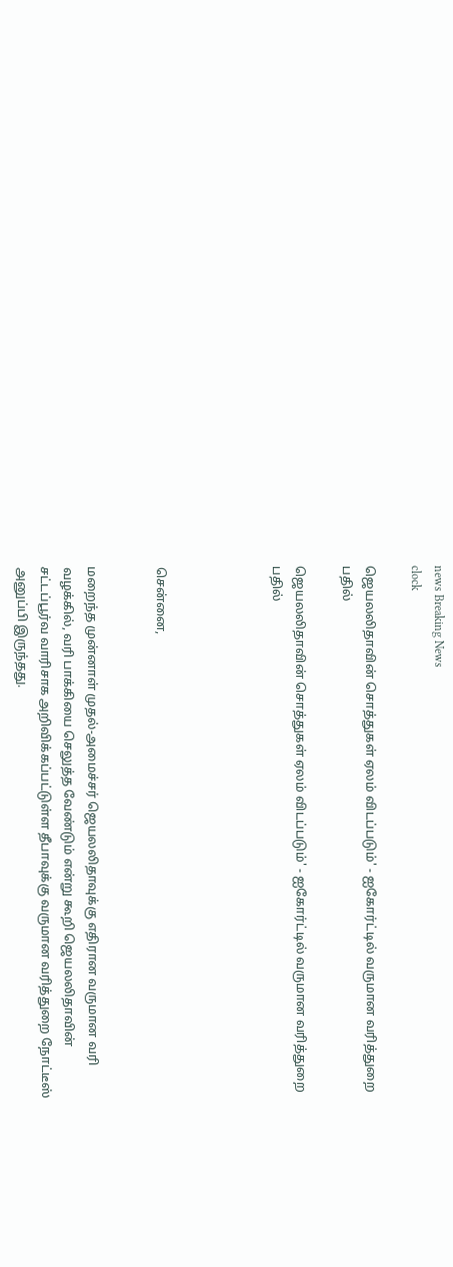news Breaking News
clock

ஜெயலலிதாவின் சொத்துகள் ஏலம் விடப்படும்' - ஐகோர்ட்டில் வருமான வரித்துறை பதில்

ஜெயலலிதாவின் சொத்துகள் ஏலம் விடப்படும்' - ஐகோர்ட்டில் வருமான வரித்துறை பதில்




சென்னை,


மறைந்த முன்னாள் முதல்-அமைச்சர் ஜெயலலிதாவுக்கு எதிரான வருமான வரி வழக்கில், வரி பாக்கியை செலுத்த வேண்டும் என்று கூறி ஜெயலலிதாவின் சட்டப்பூர்வ வாரிசாக அறிவிக்கப்பட்டுள்ள தீபாவுக்கு வருமான வரித்துறை நோட்டீஸ் அனுப்பி இருந்தது.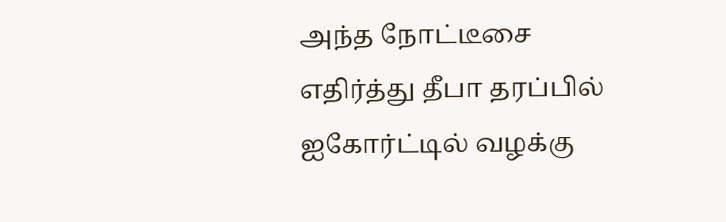அந்த நோட்டீசை எதிர்த்து தீபா தரப்பில் ஐகோர்ட்டில் வழக்கு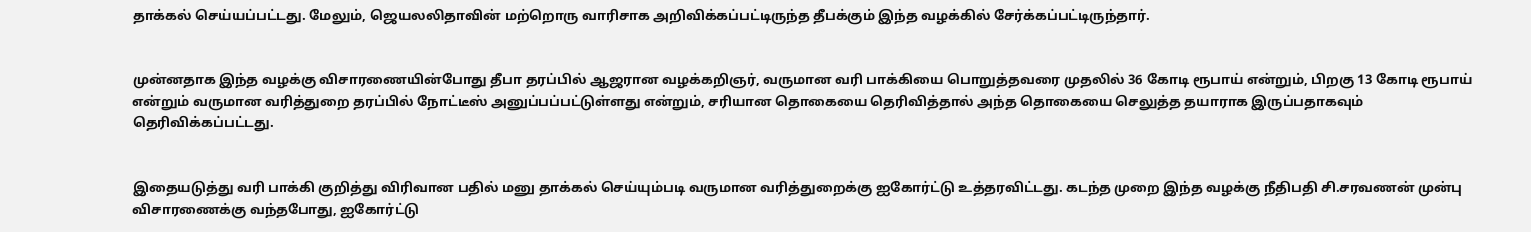தாக்கல் செய்யப்பட்டது. மேலும், ஜெயலலிதாவின் மற்றொரு வாரிசாக அறிவிக்கப்பட்டிருந்த தீபக்கும் இந்த வழக்கில் சேர்க்கப்பட்டிருந்தார்.


முன்னதாக இந்த வழக்கு விசாரணையின்போது தீபா தரப்பில் ஆஜரான வழக்கறிஞர், வருமான வரி பாக்கியை பொறுத்தவரை முதலில் 36 கோடி ரூபாய் என்றும், பிறகு 13 கோடி ரூபாய் என்றும் வருமான வரித்துறை தரப்பில் நோட்டீஸ் அனுப்பப்பட்டுள்ளது என்றும், சரியான தொகையை தெரிவித்தால் அந்த தொகையை செலுத்த தயாராக இருப்பதாகவும் தெரிவிக்கப்பட்டது.


இதையடுத்து வரி பாக்கி குறித்து விரிவான பதில் மனு தாக்கல் செய்யும்படி வருமான வரித்துறைக்கு ஐகோர்ட்டு உத்தரவிட்டது. கடந்த முறை இந்த வழக்கு நீதிபதி சி.சரவணன் முன்பு விசாரணைக்கு வந்தபோது, ஐகோர்ட்டு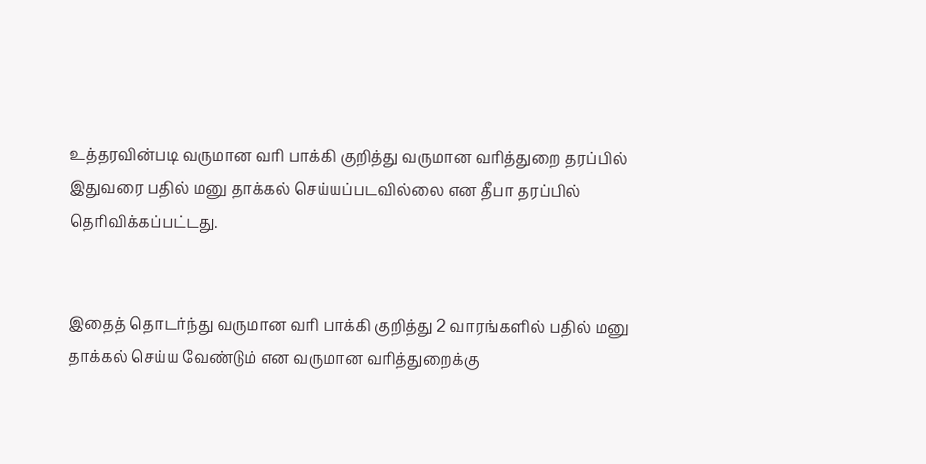உத்தரவின்படி வருமான வரி பாக்கி குறித்து வருமான வரித்துறை தரப்பில் இதுவரை பதில் மனு தாக்கல் செய்யப்படவில்லை என தீபா தரப்பில் தெரிவிக்கப்பட்டது.


இதைத் தொடர்ந்து வருமான வரி பாக்கி குறித்து 2 வாரங்களில் பதில் மனு தாக்கல் செய்ய வேண்டும் என வருமான வரித்துறைக்கு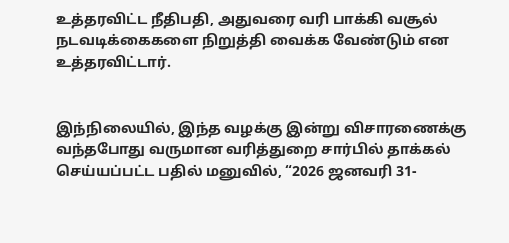உத்தரவிட்ட நீதிபதி, அதுவரை வரி பாக்கி வசூல் நடவடிக்கைகளை நிறுத்தி வைக்க வேண்டும் என உத்தரவிட்டார்.


இந்நிலையில், இந்த வழக்கு இன்று விசாரணைக்கு வந்தபோது வருமான வரித்துறை சார்பில் தாக்கல் செய்யப்பட்ட பதில் மனுவில், “2026 ஜனவரி 31-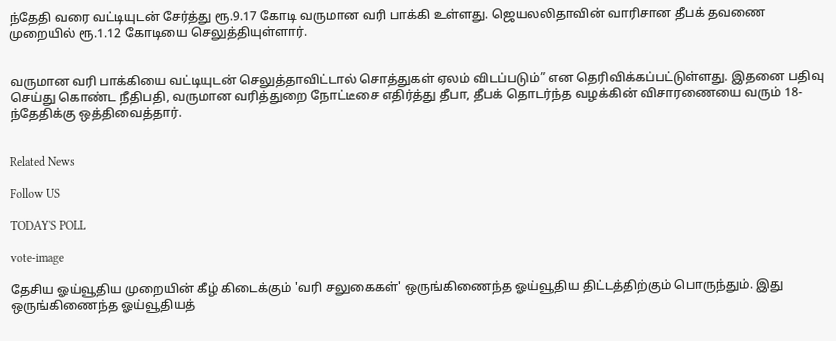ந்தேதி வரை வட்டியுடன் சேர்த்து ரூ.9.17 கோடி வருமான வரி பாக்கி உள்ளது. ஜெயலலிதாவின் வாரிசான தீபக் தவணை முறையில் ரூ.1.12 கோடியை செலுத்தியுள்ளார்.


வருமான வரி பாக்கியை வட்டியுடன் செலுத்தாவிட்டால் சொத்துகள் ஏலம் விடப்படும்” என தெரிவிக்கப்பட்டுள்ளது. இதனை பதிவு செய்து கொண்ட நீதிபதி, வருமான வரித்துறை நோட்டீசை எதிர்த்து தீபா, தீபக் தொடர்ந்த வழக்கின் விசாரணையை வரும் 18-ந்தேதிக்கு ஒத்திவைத்தார்.


Related News

Follow US

TODAY'S POLL

vote-image

தேசிய ஓய்வூதிய முறையின் கீழ் கிடைக்கும் 'வரி சலுகைகள்' ஒருங்கிணைந்த ஓய்வூதிய திட்டத்திற்கும் பொருந்தும். இது ஒருங்கிணைந்த ஓய்வூதியத்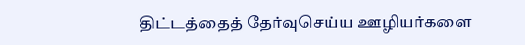திட்டத்தைத் தேர்வுசெய்ய ஊழியர்களை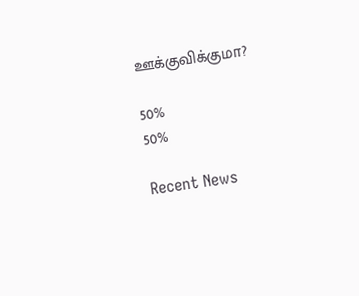ஊக்குவிக்குமா?

50%
50%

Recent News